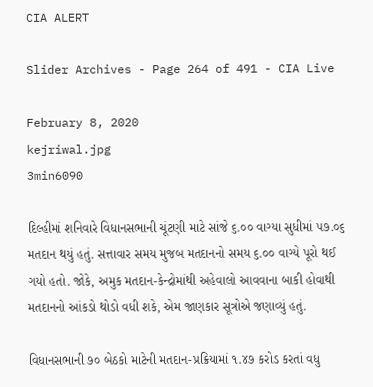CIA ALERT

Slider Archives - Page 264 of 491 - CIA Live

February 8, 2020
kejriwal.jpg
3min6090

દિલ્હીમાં શનિવારે વિધાનસભાની ચૂંટણી માટે સાંજે ૬.૦૦ વાગ્યા સુધીમાં ૫૭.૦૬ મતદાન થયું હતું. સત્તાવાર સમય મુજબ મતદાનનો સમય ૬.૦૦ વાગ્યે પૂરો થઈ ગયો હતો. જોકે, અમુક મતદાન-કેન્દ્રોમાંથી અહેવાલો આવવાના બાકી હોવાથી મતદાનનો આંકડો થોડો વધી શકે, એમ જાણકાર સૂત્રોએ જણાવ્યું હતું.

વિધાનસભાની ૭૦ બેઠકો માટેની મતદાન-પ્રક્રિયામાં ૧.૪૭ કરોડ કરતાં વધુ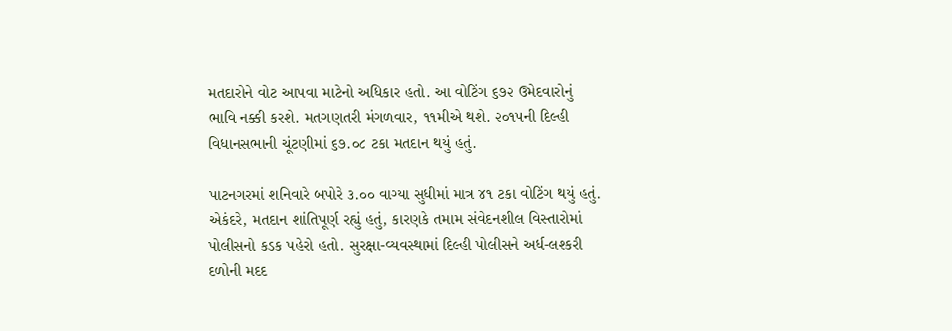મતદારોને વોટ આપવા માટેનો અધિકાર હતો. આ વોટિંગ ૬૭૨ ઉમેદવારોનું ભાવિ નક્કી કરશે. મતગણતરી મંગળવાર, ૧૧મીએ થશે. ૨૦૧૫ની દિલ્હી વિધાનસભાની ચૂંટણીમાં ૬૭.૦૮ ટકા મતદાન થયું હતું.

પાટનગરમાં શનિવારે બપોરે ૩.૦૦ વાગ્યા સુધીમાં માત્ર ૪૧ ટકા વોટિંગ થયું હતું. એકંદરે, મતદાન શાંતિપૂર્ણ રહ્યું હતું, કારણકે તમામ સંવેદનશીલ વિસ્તારોમાં પોલીસનો કડક પહેરો હતો. સુરક્ષા-વ્યવસ્થામાં દિલ્હી પોલીસને અર્ધ-લશ્કરી દળોની મદદ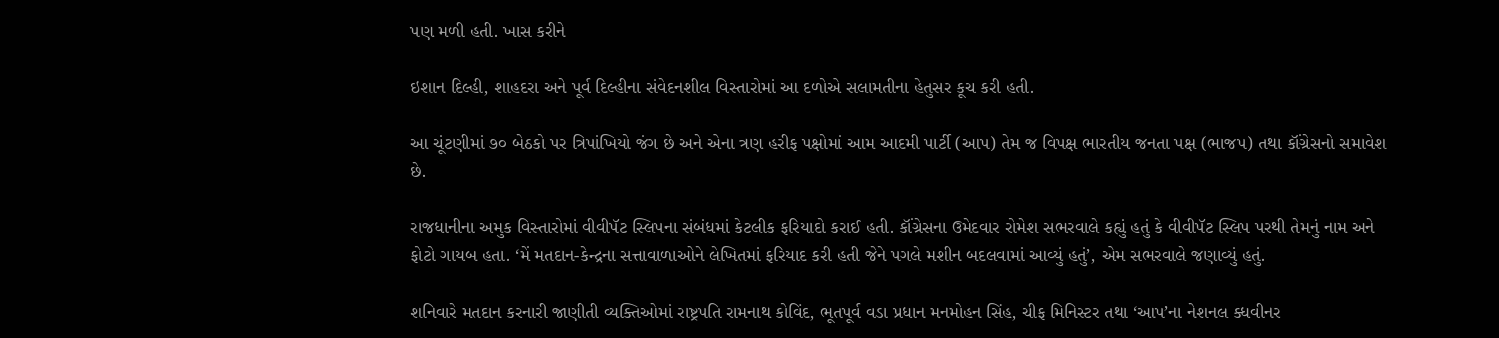પણ મળી હતી. ખાસ કરીને

ઇશાન દિલ્હી, શાહદરા અને પૂર્વ દિલ્હીના સંવેદનશીલ વિસ્તારોમાં આ દળોએ સલામતીના હેતુસર કૂચ કરી હતી.

આ ચૂંટણીમાં ૭૦ બેઠકો પર ત્રિપાંખિયો જંગ છે અને એના ત્રણ હરીફ પક્ષોમાં આમ આદમી પાર્ટી (આપ) તેમ જ વિપક્ષ ભારતીય જનતા પક્ષ (ભાજપ) તથા કૉંગ્રેસનો સમાવેશ છે.

રાજધાનીના અમુક વિસ્તારોમાં વીવીપૅટ સ્લિપના સંબંધમાં કેટલીક ફરિયાદો કરાઈ હતી. કૉંગ્રેસના ઉમેદવાર રોમેશ સભરવાલે કહ્યું હતું કે વીવીપૅટ સ્લિપ પરથી તેમનું નામ અને ફોટો ગાયબ હતા. ‘મેં મતદાન-કેન્દ્રના સત્તાવાળાઓને લેખિતમાં ફરિયાદ કરી હતી જેને પગલે મશીન બદલવામાં આવ્યું હતું’, એમ સભરવાલે જણાવ્યું હતું.

શનિવારે મતદાન કરનારી જાણીતી વ્યક્તિઓમાં રાષ્ટ્રપતિ રામનાથ કોવિંદ, ભૂતપૂર્વ વડા પ્રધાન મનમોહન સિંહ, ચીફ મિનિસ્ટર તથા ‘આપ’ના નેશનલ ક્ધવીનર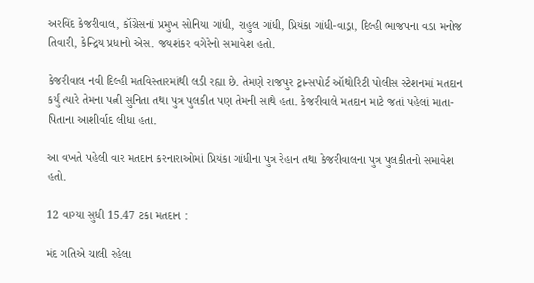અરવિંદ કેજરીવાલ, કૉંગ્રેસનાં પ્રમુખ સોનિયા ગાંધી, રાહુલ ગાંધી, પ્રિયંકા ગાંધી-વાડ્રા, દિલ્હી ભાજપના વડા મનોજ તિવારી, કેન્દ્રિય પ્રધાનો એસ. જયશંકર વગેરેનો સમાવેશ હતો.

કેજરીવાલ નવી દિલ્હી મતવિસ્તારમાંથી લડી રહ્યા છે. તેમણે રાજપુર ટ્રાન્સપોર્ટ ઑથોરિટી પોલીસ સ્ટેશનમાં મતદાન કર્યું ત્યારે તેમના પત્ની સુનિતા તથા પુત્ર પુલકીત પણ તેમની સાથે હતા. કેજરીવાલે મતદાન માટે જતાં પહેલાં માતા-પિતાના આશીર્વાદ લીધા હતા.

આ વખતે પહેલી વાર મતદાન કરનારાઓમાં પ્રિયંકા ગાંધીના પુત્ર રેહાન તથા કેજરીવાલના પુત્ર પુલકીતનો સમાવેશ હતો.

12 વાગ્યા સુધી 15.47 ટકા મતદાન :

મંદ ગતિએ ચાલી રહેલા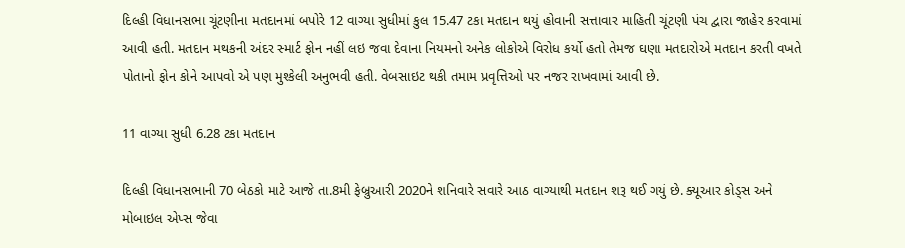દિલ્હી વિધાનસભા ચૂંટણીના મતદાનમાં બપોરે 12 વાગ્યા સુધીમાં કુલ 15.47 ટકા મતદાન થયું હોવાની સત્તાવાર માહિતી ચૂંટણી પંચ દ્વારા જાહેર કરવામાં આવી હતી. મતદાન મથકની અંદર સ્માર્ટ ફોન નહીં લઇ જવા દેવાના નિયમનો અનેક લોકોએ વિરોધ કર્યો હતો તેમજ ઘણા મતદારોએ મતદાન કરતી વખતે પોતાનો ફોન કોને આપવો એ પણ મુશ્કેલી અનુભવી હતી. વેબસાઇટ થકી તમામ પ્રવૃત્તિઓ પર નજર રાખવામાં આવી છે.

11 વાગ્યા સુધી 6.28 ટકા મતદાન

દિલ્હી વિધાનસભાની 70 બેઠકો માટે આજે તા.8મી ફેબ્રુઆરી 2020ને શનિવારે સવારે આઠ વાગ્યાથી મતદાન શરૂ થઈ ગયું છે. ક્યૂઆર કોડ્સ અને મોબાઇલ એપ્સ જેવા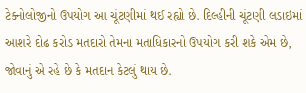ટેક્નોલોજીનો ઉપયોગ આ ચૂંટણીમાં થઈ રહ્યો છે. દિલ્હીની ચૂંટણી લડાઇમાં આશરે દોઢ કરોડ મતદારો તેમના મતાધિકારનો ઉપયોગ કરી શકે એમ છે, જોવાનું એ રહે છે કે મતદાન કેટલું થાય છે.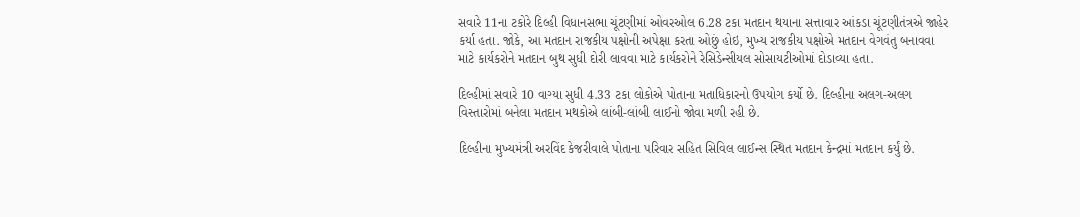સવારે 11ના ટકોરે દિલ્હી વિધાનસભા ચૂંટણીમાં ઓવરઓલ 6.28 ટકા મતદાન થયાના સત્તાવાર આંકડા ચૂંટણીતંત્રએ જાહેર કર્યા હતા. જોકે, આ મતદાન રાજકીય પક્ષોની અપેક્ષા કરતા ઓછું હોઇ, મુખ્ય રાજકીય પક્ષોએ મતદાન વેગવંતુ બનાવવા માટે કાર્યકરોને મતદાન બુથ સુધી દોરી લાવવા માટે કાર્યકરોને રેસિડેન્સીયલ સોસાયટીઓમાં દોડાવ્યા હતા.

દિલ્હીમાં સવારે 10 વાગ્યા સુધી 4.33 ટકા લોકોએ પોતાના મતાધિકારનો ઉપયોગ કર્યો છે. દિલ્હીના અલગ-અલગ વિસ્તારોમાં બનેલા મતદાન મથકોએ લાંબી-લાંબી લાઈનો જોવા મળી રહી છે.

દિલ્હીના મુખ્યમંત્રી અરવિંદ કેજરીવાલે પોતાના પરિવાર સહિત સિવિલ લાઈન્સ સ્થિત મતદાન કેન્દ્રમાં મતદાન કર્યું છે.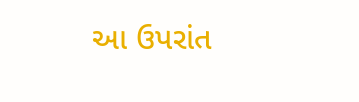આ ઉપરાંત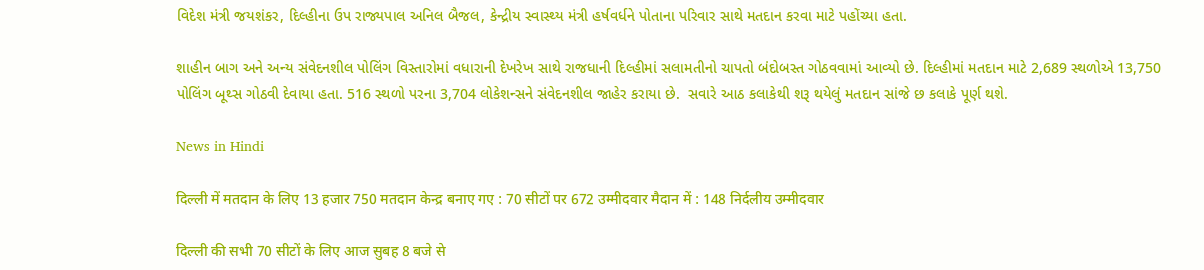વિદેશ મંત્રી જયશંકર, દિલ્હીના ઉપ રાજ્યપાલ અનિલ બૈજલ, કેન્દ્રીય સ્વાસ્થ્ય મંત્રી હર્ષવર્ધને પોતાના પરિવાર સાથે મતદાન કરવા માટે પહોંચ્યા હતા.

શાહીન બાગ અને અન્ય સંવેદનશીલ પોલિંગ વિસ્તારોમાં વધારાની દેખરેખ સાથે રાજધાની દિલ્હીમાં સલામતીનો ચાપતો બંદોબસ્ત ગોઠવવામાં આવ્યો છે. દિલ્હીમાં મતદાન માટે 2,689 સ્થળોએ 13,750 પોલિંગ બૂથ્સ ગોઠવી દેવાયા હતા. 516 સ્થળો પરના 3,704 લોકેશન્સને સંવેદનશીલ જાહેર કરાયા છે.  સવારે આઠ કલાકેથી શરૂ થયેલું મતદાન સાંજે છ કલાકે પૂર્ણ થશે.

News in Hindi

दिल्ली में मतदान के लिए 13 हजार 750 मतदान केन्द्र बनाए गए : 70 सीटों पर 672 उम्मीदवार मैदान में : 148 निर्दलीय उम्मीदवार

दिल्ली की सभी 70 सीटों के लिए आज सुबह 8 बजे से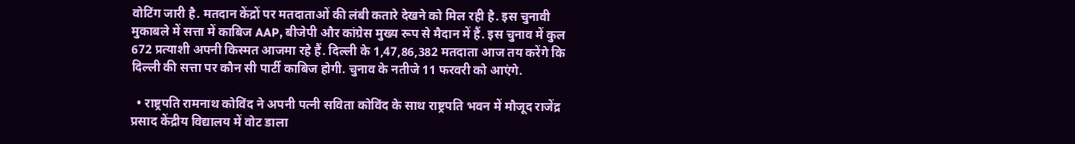वोटिंग जारी है. मतदान केंद्रों पर मतदाताओं की लंबी कतारे देखने को मिल रही है. इस चुनावी मुकाबले में सत्ता में काबिज AAP, बीजेपी और कांग्रेस मुख्य रूप से मैदान में हैं. इस चुनाव में कुल 672 प्रत्याशी अपनी किस्मत आजमा रहे हैं. दिल्ली के 1,47,86,382 मतदाता आज तय करेंगे कि दिल्ली की सत्ता पर कौन सी पार्टी काबिज होगी. चुनाव के नतीजे 11 फरवरी को आएंगे.

  • राष्ट्रपति रामनाथ कोविंद ने अपनी पत्नी सविता कोविंद के साथ राष्ट्रपति भवन में मौजूद राजेंद्र प्रसाद केंद्रीय विद्यालय में वोट डाला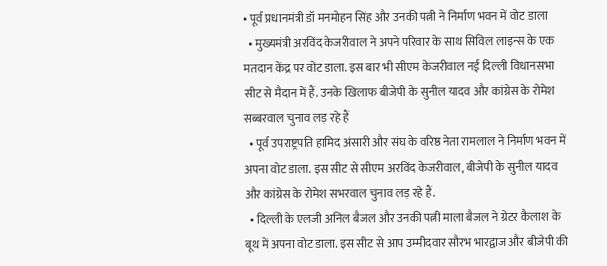• पूर्व प्रधानमंत्री डॉ मनमोहन सिंह और उनकी पत्नी ने निर्माण भवन में वोट डाला
  • मुख्यमंत्री अरविंद केजरीवाल ने अपने परिवार के साथ सिविल लाइन्स के एक मतदान केंद्र पर वोट डाला. इस बार भी सीएम केजरीवाल नई दिल्ली विधानसभा सीट से मैदान में हैं. उनके खिलाफ बीजेपी के सुनील यादव और कांग्रेस के रोमेश सब्बरवाल चुनाव लड़ रहे हैं
  • पूर्व उपराष्ट्रपति हामिद अंसारी और संघ के वरिष्ठ नेता रामलाल ने निर्माण भवन में अपना वोट डाला. इस सीट से सीएम अरविंद केजरीवाल, बीजेपी के सुनील यादव और कांग्रेस के रोमेश सभरवाल चुनाव लड़ रहे हैं.
  • दिल्ली के एलजी अनिल बैजल और उनकी पत्नी माला बैजल ने ग्रेटर कैलाश के बूथ में अपना वोट डाला. इस सीट से आप उम्मीदवार सौरभ भारद्वाज और बीजेपी की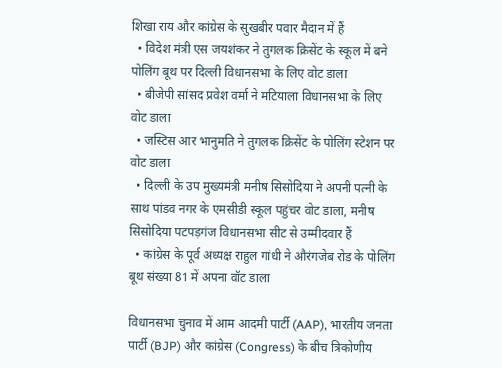शिखा राय और कांग्रेस के सुखबीर पवार मैदान में हैं
  • विदेश मंत्री एस जयशंकर ने तुगलक क्रिसेंट के स्कूल में बने पोलिंग बूथ पर दिल्ली विधानसभा के लिए वोट डाला
  • बीजेपी सांसद प्रवेश वर्मा ने मटियाला विधानसभा के लिए वोट डाला
  • जस्टिस आर भानुमति ने तुगलक क्रिसेंट के पोलिंग स्टेशन पर वोट डाला
  • दिल्ली के उप मुख्यमंत्री मनीष सिसोदिया ने अपनी पत्नी के साथ पांडव नगर के एमसीडी स्कूल पहुंचर वोट डाला, मनीष सिसोदिया पटपड़गंज विधानसभा सीट से उम्मीदवार हैं
  • कांग्रेस के पूर्व अध्यक्ष राहुल गांधी ने औरंगजेब रोड के पोलिंग बूथ संख्या 81 में अपना वॉट डाला

विधानसभा चुनाव में आम आदमी पार्टी (AAP), भारतीय जनता पार्टी (BJP) और कांग्रेस (Congress) के बीच त्रिकोणीय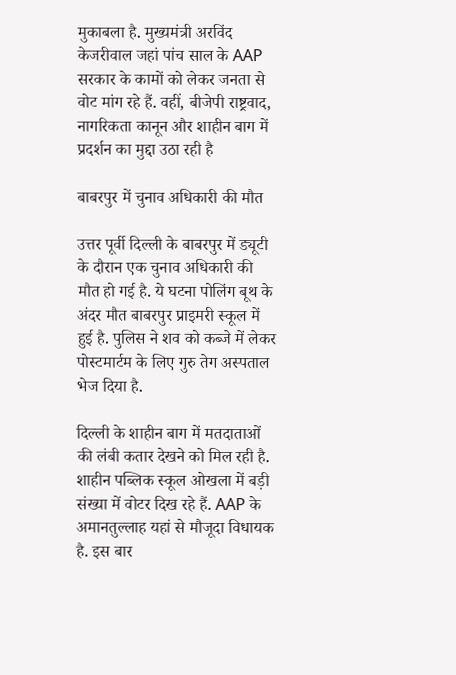मुकाबला है. मुख्यमंत्री अरविंद केजरीवाल जहां पांच साल के AAP सरकार के कामों को लेकर जनता से वोट मांग रहे हैं. वहीं, बीजेपी राष्ट्रवाद, नागरिकता कानून और शाहीन बाग में प्रदर्शन का मुद्दा उठा रही है

बाबरपुर में चुनाव अधिकारी की मौत

उत्तर पूर्वी दिल्ली के बाबरपुर में ड्यूटी के दौरान एक चुनाव अधिकारी की मौत हो गई है. ये घटना पोलिंग बूथ के अंदर मौत बाबरपुर प्राइमरी स्कूल में हुई है. पुलिस ने शव को कब्जे में लेकर पोस्टमार्टम के लिए गुरु तेग अस्पताल भेज दिया है.

दिल्ली के शाहीन बाग में मतदाताओं की लंबी कतार देखने को मिल रही है. शाहीन पब्लिक स्कूल ओखला में बड़ी संख्या में वोटर दिख रहे हैं. AAP के अमानतुल्लाह यहां से मौजूदा विधायक है. इस बार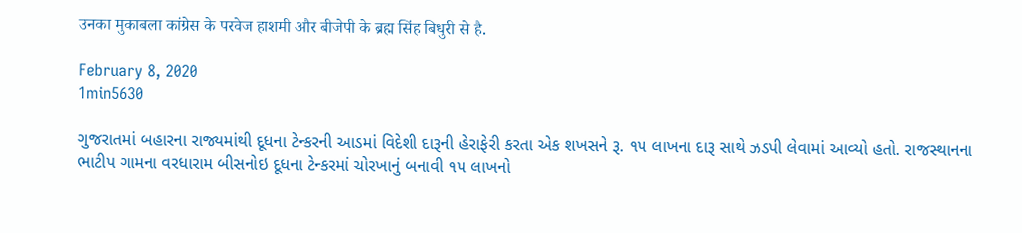उनका मुकाबला कांग्रेस के परवेज हाशमी और बीजेपी के ब्रह्म सिंह बिधुरी से है.

February 8, 2020
1min5630

ગુજરાતમાં બહારના રાજ્યમાંથી દૂધના ટેન્કરની આડમાં વિદેશી દારૂની હેરાફેરી કરતા એક શખસને રૂ. ૧૫ લાખના દારૂ સાથે ઝડપી લેવામાં આવ્યો હતો. રાજસ્થાનના ભાટીપ ગામના વરધારામ બીસનોઇ દૂધના ટેન્કરમાં ચોરખાનું બનાવી ૧૫ લાખનો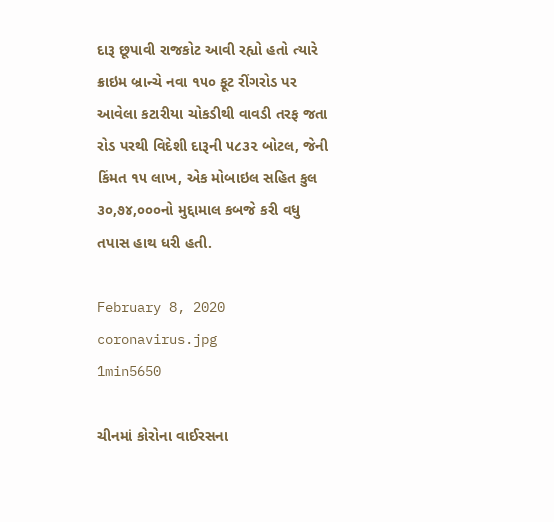દારૂ છૂપાવી રાજકોટ આવી રહ્યો હતો ત્યારે ક્રાઇમ બ્રાન્ચે નવા ૧૫૦ ફૂટ રીંગરોડ પર આવેલા કટારીયા ચોકડીથી વાવડી તરફ જતા રોડ પરથી વિદેશી દારૂની ૫૮૩૨ બોટલ, જેની કિંમત ૧૫ લાખ, એક મોબાઇલ સહિત કુલ ૩૦,૭૪,૦૦૦નો મુદ્દામાલ કબજે કરી વધુ તપાસ હાથ ધરી હતી.

February 8, 2020
coronavirus.jpg
1min5650

ચીનમાં કોરોના વાઈરસના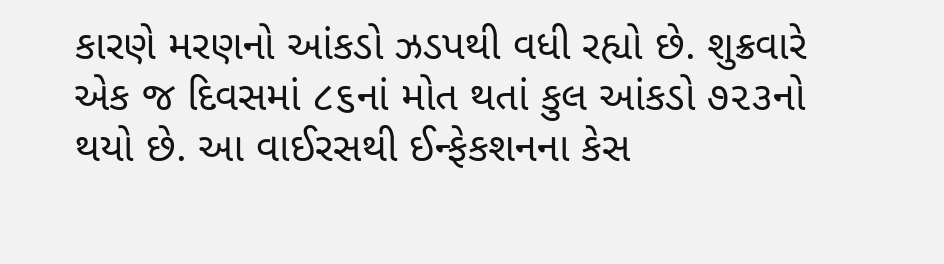કારણે મરણનો આંકડો ઝડપથી વધી રહ્યો છે. શુક્રવારે એક જ દિવસમાં ૮૬નાં મોત થતાં કુલ આંકડો ૭૨૩નો થયો છે. આ વાઈરસથી ઈન્ફેકશનના કેસ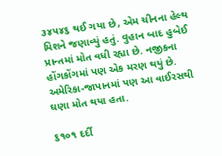૩૪૫૪૬ થઈ ગયા છે, એમ ચીનના હેલ્થ મિશને જણાવ્યું હતું. વુહાન બાદ હુબેઈ પ્રાન્તમાં મોત વધી રહ્યા છે. નજીકના હોંગકોંગમાં પણ એક મરણ થયું છે. અમેરિકા-જાપાનમાં પણ આ વાઈરસથી ઘણા મોત થયા હતા.

૬૧૦૧ દર્દી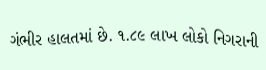ગંભીર હાલતમાં છે. ૧.૮૯ લાખ લોકો નિગરાની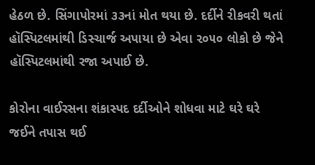હેઠળ છે. સિંગાપોરમાં ૩૩નાં મોત થયા છે. દર્દીને રીકવરી થતાં હૉસ્પિટલમાંથી ડિસ્ચાર્જ અપાયા છે એવા ૨૦૫૦ લોકો છે જેને હૉસ્પિટલમાંથી રજા અપાઈ છે.

કોરોના વાઈરસના શંકાસ્પદ દર્દીઓને શોધવા માટે ઘરે ઘરે જઈને તપાસ થઈ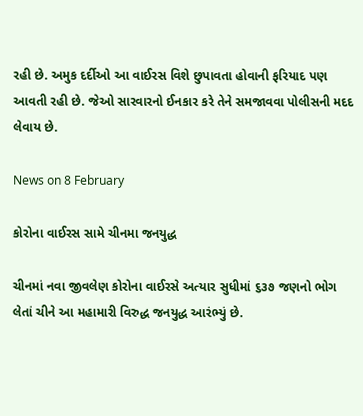રહી છે. અમુક દર્દીઓ આ વાઈરસ વિશે છુપાવતા હોવાની ફરિયાદ પણ આવતી રહી છે. જેઓ સારવારનો ઈનકાર કરે તેને સમજાવવા પોલીસની મદદ લેવાય છે.

News on 8 February

કોરોના વાઈરસ સામે ચીનમા જનયુદ્ધ

ચીનમાં નવા જીવલેણ કોરોના વાઈરસે અત્યાર સુધીમાં ૬૩૭ જણનો ભોગ લેતાં ચીને આ મહામારી વિરુદ્ધ જનયુદ્ધ આરંભ્યું છે.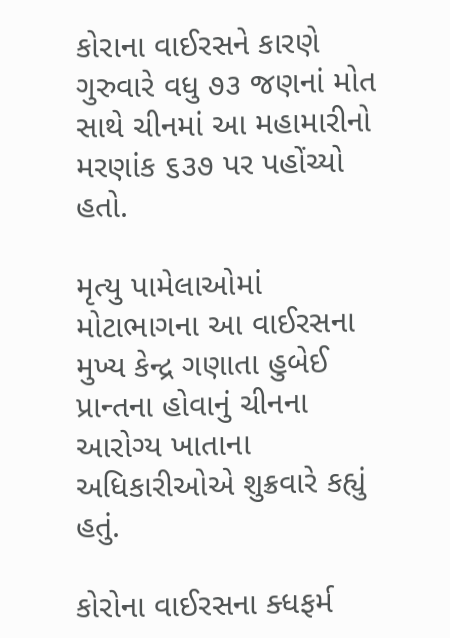કોરાના વાઈરસને કારણે ગુરુવારે વધુ ૭૩ જણનાં મોત સાથે ચીનમાં આ મહામારીનો મરણાંક ૬૩૭ પર પહોંચ્યો હતો.

મૃત્યુ પામેલાઓમાં મોટાભાગના આ વાઈરસના મુખ્ય કેન્દ્ર ગણાતા હુબેઈ પ્રાન્તના હોવાનું ચીનના આરોગ્ય ખાતાના અધિકારીઓએ શુક્રવારે કહ્યું હતું.

કોરોના વાઈરસના ક્ધફર્મ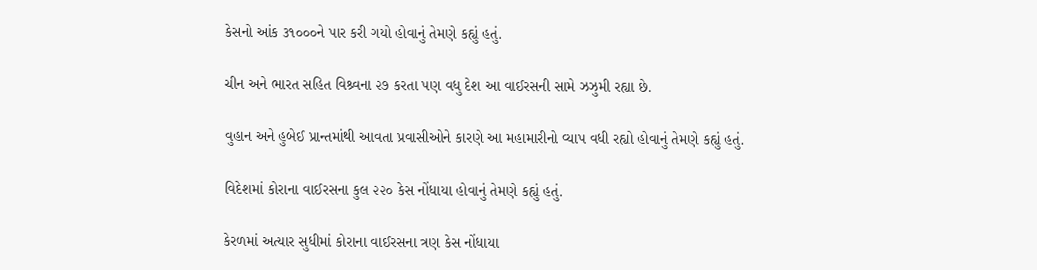કેસનો આંક ૩૧૦૦૦ને પાર કરી ગયો હોવાનું તેમણે કહ્યું હતું.

ચીન અને ભારત સહિત વિશ્ર્વના ૨૭ કરતા પણ વધુ દેશ આ વાઈરસની સામે ઝઝુમી રહ્યા છે.

વુહાન અને હુબેઈ પ્રાન્તમાંથી આવતા પ્રવાસીઓને કારણે આ મહામારીનો વ્યાપ વધી રહ્યો હોવાનું તેમણે કહ્યું હતું.

વિદેશમાં કોરાના વાઈરસના કુલ ૨૨૦ કેસ નોંધાયા હોવાનું તેમણે કહ્યું હતું.

કેરળમાં અત્યાર સુધીમાં કોરાના વાઈરસના ત્રણ કેસ નોંધાયા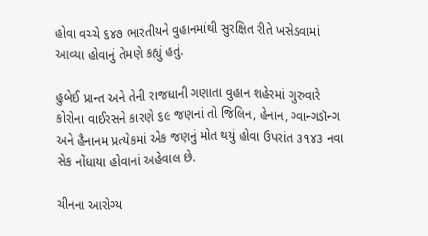હોવા વચ્ચે ૬૪૭ ભારતીયને વુહાનમાંથી સુરક્ષિત રીતે ખસેડવામાં આવ્યા હોવાનું તેમણે કહ્યું હતું.

હુબેઈ પ્રાન્ત અને તેની રાજધાની ગણાતા વુહાન શહેરમાં ગુરુવારે કોરોના વાઈરસને કારણે ૬૯ જણનાં તો જિલિન, હેનાન, ગ્વાન્ગડૉન્ગ અને હૈનાનમ પ્રત્યેકમાં એક જણનું મોત થયું હોવા ઉપરાંત ૩૧૪૩ નવા સેક નોંધાયા હોવાનાં અહેવાલ છે.

ચીનના આરોગ્ય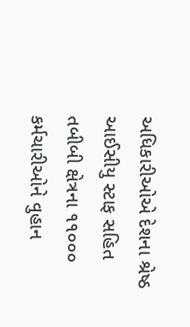અધિકારીઓએ દેશના શ્રેષ્ઠ આઈસીયુ સ્ટાફ સહિત તબીબી ક્ષેત્રના ૧૧૦૦૦ કર્મચારીઓને વુહાન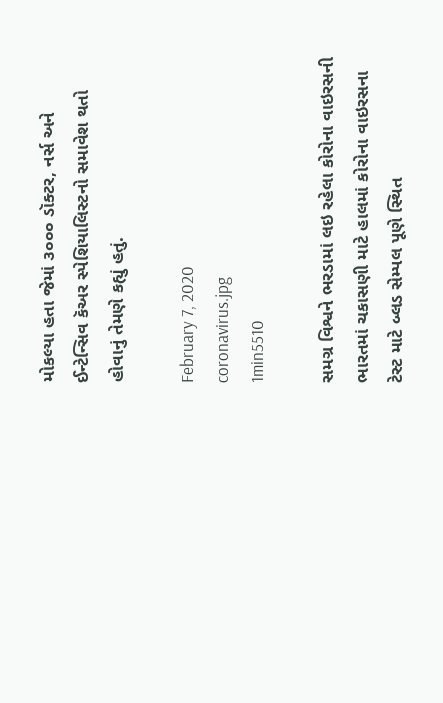મોકલ્યા હતા જેમાં ૩૦૦૦ ડૉક્ટર, નર્સ અને ઈન્ટેન્સિવ કૅઅર સ્પેશિયાલિસ્ટનો સમાવેશ થતો હોવાનું તેમણે કહ્યું હતું.

February 7, 2020
coronavirus.jpg
1min5510

સમગ્ર વિશ્વને ભરડામાં લઇ રહેલા કોરોના વાઇરસની ભારતમાં ચકાસણી માટે હાલમાં કોરોના વાઇરસના ટેસ્ટ માટે બ્લડ સેમ્પલ પૂણે સ્થિત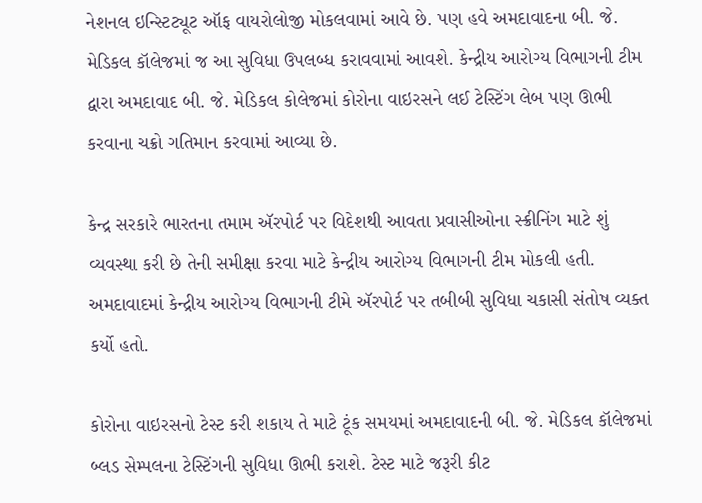નેશનલ ઇન્સ્ટિટ્યૂટ ઑફ વાયરોલોજી મોકલવામાં આવે છે. પણ હવે અમદાવાદના બી. જે. મેડિકલ કૉલેજમાં જ આ સુવિધા ઉપલબ્ધ કરાવવામાં આવશે. કેન્દ્રીય આરોગ્ય વિભાગની ટીમ દ્વારા અમદાવાદ બી. જે. મેડિકલ કોલેજમાં કોરોના વાઇરસને લઈ ટેસ્ટિંગ લેબ પણ ઊભી કરવાના ચક્રો ગતિમાન કરવામાં આવ્યા છે.

કેન્દ્ર સરકારે ભારતના તમામ ઍરપોર્ટ પર વિદેશથી આવતા પ્રવાસીઓના સ્ક્રીનિંગ માટે શું વ્યવસ્થા કરી છે તેની સમીક્ષા કરવા માટે કેન્દ્રીય આરોગ્ય વિભાગની ટીમ મોકલી હતી. અમદાવાદમાં કેન્દ્રીય આરોગ્ય વિભાગની ટીમે ઍરપોર્ટ પર તબીબી સુવિધા ચકાસી સંતોષ વ્યક્ત કર્યો હતો.

કોરોના વાઇરસનો ટેસ્ટ કરી શકાય તે માટે ટૂંક સમયમાં અમદાવાદની બી. જે. મેડિકલ કૉલેજમાં બ્લડ સેમ્પલના ટેસ્ટિંગની સુવિધા ઊભી કરાશે. ટેસ્ટ માટે જરૂરી કીટ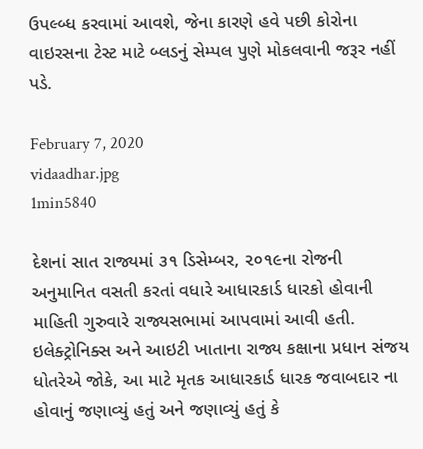ઉપલ્બ્ધ કરવામાં આવશે, જેના કારણે હવે પછી કોરોના વાઇરસના ટેસ્ટ માટે બ્લડનું સેમ્પલ પુણે મોકલવાની જરૂર નહીં પડે.

February 7, 2020
vidaadhar.jpg
1min5840

દેશનાં સાત રાજ્યમાં ૩૧ ડિસેમ્બર, ૨૦૧૯ના રોજની અનુમાનિત વસતી કરતાં વધારે આધારકાર્ડ ધારકો હોવાની માહિતી ગુરુવારે રાજ્યસભામાં આપવામાં આવી હતી. ઇલેક્ટ્રોનિક્સ અને આઇટી ખાતાના રાજ્ય કક્ષાના પ્રધાન સંજય ધોતરેએ જોકે, આ માટે મૃતક આધારકાર્ડ ધારક જવાબદાર ના હોવાનું જણાવ્યું હતું અને જણાવ્યું હતું કે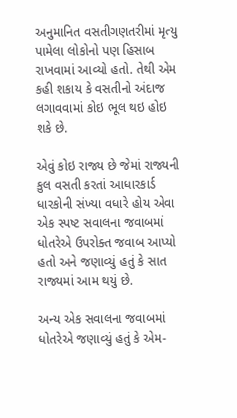અનુમાનિત વસતીગણતરીમાં મૃત્યુ પામેલા લોકોનો પણ હિસાબ રાખવામાં આવ્યો હતો. તેથી એમ કહી શકાય કે વસતીનો અંદાજ લગાવવામાં કોઇ ભૂલ થઇ હોઇ શકે છે.

એવું કોઇ રાજ્ય છે જેમાં રાજ્યની કુલ વસતી કરતાં આધારકાર્ડ ધારકોની સંખ્યા વધારે હોય એવા એક સ્પષ્ટ સવાલના જવાબમાં ધોતરેએ ઉપરોક્ત જવાબ આપ્યો હતો અને જણાવ્યું હતું કે સાત રાજ્યમાં આમ થયું છે.

અન્ય એક સવાલના જવાબમાં ધોતરેએ જણાવ્યું હતું કે એમ-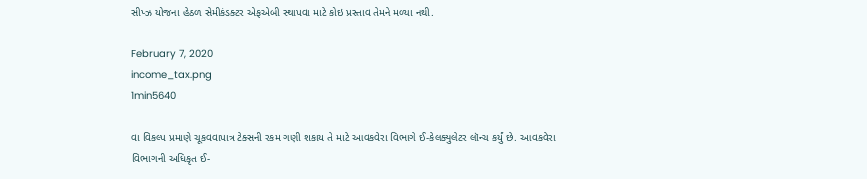સીપ્ઝ યોજના હેઠળ સેમીકંડક્ટર એફએબી સ્થાપવા માટે કોઇ પ્રસ્તાવ તેમને મળ્યા નથી.

February 7, 2020
income_tax.png
1min5640

વા વિકલ્પ પ્રમાણે ચૂકવવાપાત્ર ટેક્સની રકમ ગણી શકાય તે માટે આવકવેરા વિભાગે ઈ-કેલક્યુલેટર લૉન્ચ કર્યું છે. આવકવેરા વિભાગની અધિકૃત ઈ-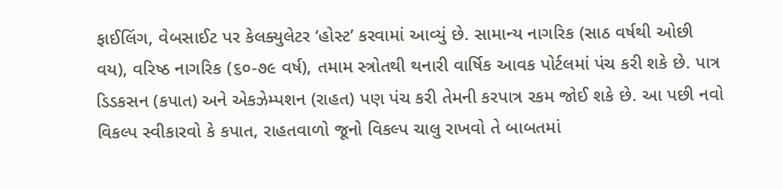ફાઈલિંગ, વેબસાઈટ પર કેલક્યુલેટર ‘હોસ્ટ’ કરવામાં આવ્યું છે. સામાન્ય નાગરિક (સાઠ વર્ષથી ઓછી વય), વરિષ્ઠ નાગરિક (૬૦-૭૯ વર્ષ), તમામ સ્ત્રોતથી થનારી વાર્ષિક આવક પોર્ટલમાં પંચ કરી શકે છે. પાત્ર ડિડકસન (કપાત) અને એકઝેમ્પશન (રાહત) પણ પંચ કરી તેમની કરપાત્ર રકમ જોઈ શકે છે. આ પછી નવો વિકલ્પ સ્વીકારવો કે કપાત, રાહતવાળો જૂનો વિકલ્પ ચાલુ રાખવો તે બાબતમાં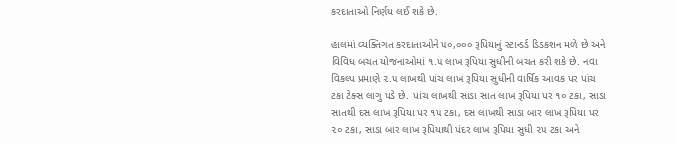કરદાતાઓ નિર્ણય લઈ શકે છે.

હાલમાં વ્યક્તિગત કરદાતાઓને ૫૦,૦૦૦ રૂપિયાનું સ્ટાન્ડર્ડ ડિડકશન મળે છે અને વિવિધ બચત યોજનાઓમાં ૧.૫ લાખ રૂપિયા સુધીની બચત કરી શકે છે. નવા વિકલ્પ પ્રમાણે ૨.૫ લાખથી પાંચ લાખ રૂપિયા સુધીની વાર્ષિક આવક પર પાંચ ટકા ટેક્સ લાગુ પડે છે. પાંચ લાખથી સાડા સાત લાખ રૂપિયા પર ૧૦ ટકા, સાડા સાતથી દસ લાખ રૂપિયા પર ૧૫ ટકા, દસ લાખથી સાડા બાર લાખ રૂપિયા પર ૨૦ ટકા, સાડા બાર લાખ રૂપિયાથી પંદર લાખ રૂપિયા સુધી ૨૫ ટકા અને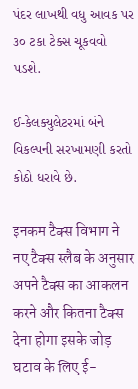પંદર લાખથી વધુ આવક પર ૩૦ ટકા ટેક્સ ચૂકવવો પડશે.

ઈ-કેલક્યુલેટરમાં બંને વિકલ્પની સરખામણી કરતો કોઠો ધરાવે છે.

इनकम टैक्स विभाग ने नए टैक्स स्लैब के अनुसार अपने टैक्स का आकलन करने और कितना टैक्स देना होगा इसके जोड़ घटाव के लिए ई-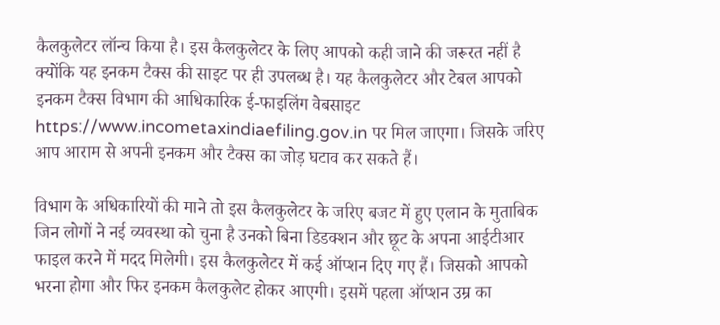कैलकुलेटर लॉन्च किया है। इस कैलकुलेटर के लिए आपको कही जाने की जरूरत नहीं है क्योंकि यह इनकम टैक्स की साइट पर ही उपलब्ध है। यह कैलकुलेटर और टेबल आपको इनकम टैक्स विभाग की आधिकारिक ई-फाइलिंग वेबसाइट https://www.incometaxindiaefiling.gov.in पर मिल जाएगा। जिसके जरिए आप आराम से अपनी इनकम और टैक्स का जोड़ घटाव कर सकते हैं।

विभाग के अधिकारियों की माने तो इस कैलकुलेटर के जरिए बजट में हुए एलान के मुताबिक जिन लोगों ने नई व्यवस्था को चुना है उनको बिना डिडक्शन और छूट के अपना आईटीआर फाइल करने में मदद मिलेगी। इस कैलकुलेटर में कई ऑप्शन दिए गए हैं। जिसको आपको भरना होगा और फिर इनकम कैलकुलेट होकर आएगी। इसमें पहला ऑप्शन उम्र का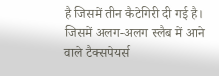है जिसमें तीन कैटेगिरी दी गई है। जिसमें अलग-अलग स्लैब में आने वाले टैक्सपेयर्स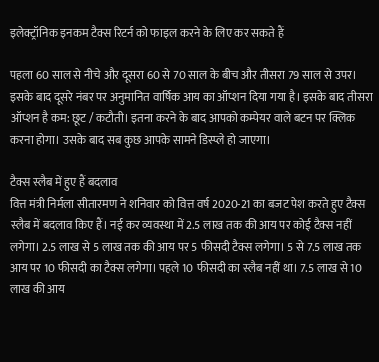इलेक्ट्रॉनिक इनकम टैक्स रिटर्न को फाइल करने के लिए कर सकते हैं

पहला 60 साल से नीचे और दूसरा 60 से 70 साल के बीच और तीसरा 79 साल से उपर। इसके बाद दूसरे नंबर पर अनुमानित वार्षिक आय का ऑप्शन दिया गया है। इसके बाद तीसरा ऑप्शन है कम: छूट / कटौती। इतना करने के बाद आपको कम्पेयर वाले बटन पर क्लिक करना होगा। उसके बाद सब कुछ आपके सामने डिस्प्ले हो जाएगा।

टैक्स स्लैब में हुए हैं बदलाव
वित्त मंत्री निर्मला सीतारमण ने शनिवार को वित्त वर्ष 2020-21 का बजट पेश करते हुए टैक्स स्लैब में बदलाव किए हैं। नई कर व्यवस्था में 2.5 लाख तक की आय पर कोई टैक्स नहीं लगेगा। 2.5 लाख से 5 लाख तक की आय पर 5 फीसदी टैक्स लगेगा। 5 से 7.5 लाख तक आय पर 10 फीसदी का टैक्स लगेगा। पहले 10 फीसदी का स्लैब नहीं था। 7.5 लाख से 10 लाख की आय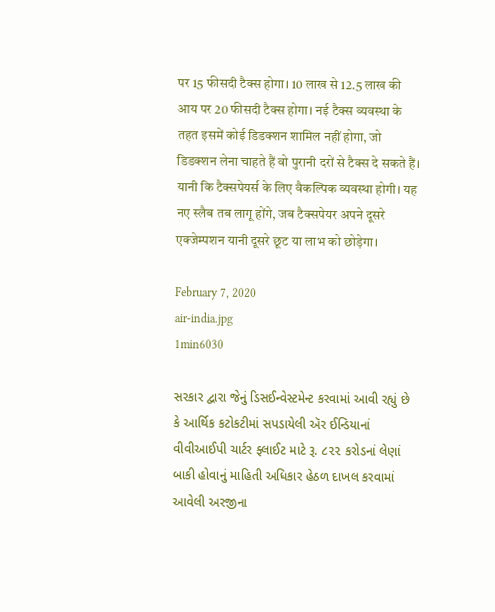पर 15 फीसदी टैक्स होगा। 10 लाख से 12.5 लाख की आय पर 20 फीसदी टैक्स होगा। नई टैक्स व्यवस्था के तहत इसमें कोई डिडक्शन शामिल नहीं होगा, जो डिडक्शन लेना चाहते हैं वो पुरानी दरों से टैक्स दे सकते हैं। यानी कि टैक्सपेयर्स के लिए वैकल्पिक व्यवस्था होगी। यह नए स्लैब तब लागू होंगे, जब टैक्सपेयर अपने दूसरे एक्जेम्पशन यानी दूसरे छूट या लाभ को छोड़ेगा।

February 7, 2020
air-india.jpg
1min6030

સરકાર દ્વારા જેનું ડિસઈન્વેસ્ટમેન્ટ કરવામાં આવી રહ્યું છે કે આર્થિક કટોકટીમાં સપડાયેલી ઍર ઈન્ડિયાનાં વીવીઆઈપી ચાર્ટર ફ્લાઈટ માટે રૂ. ૮૨૨ કરોડનાં લેણાં બાકી હોવાનું માહિતી અધિકાર હેઠળ દાખલ કરવામાં આવેલી અરજીના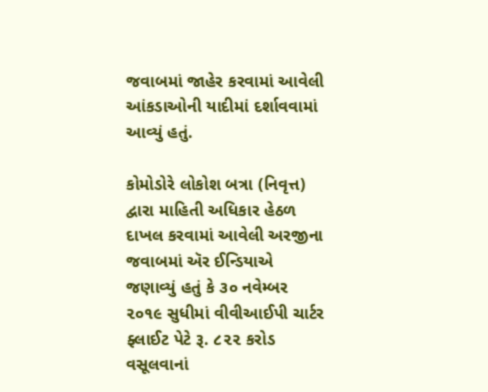જવાબમાં જાહેર કરવામાં આવેલી આંકડાઓની યાદીમાં દર્શાવવામાં આવ્યું હતું.

કોમોડોરે લોકોશ બત્રા (નિવૃત્ત) દ્વારા માહિતી અધિકાર હેઠળ દાખલ કરવામાં આવેલી અરજીના જવાબમાં ઍર ઈન્ડિયાએ જણાવ્યું હતું કે ૩૦ નવેમ્બર ૨૦૧૯ સુધીમાં વીવીઆઈપી ચાર્ટર ફ્લાઈટ પેટે રૂ. ૮૨૨ કરોડ વસૂલવાનાં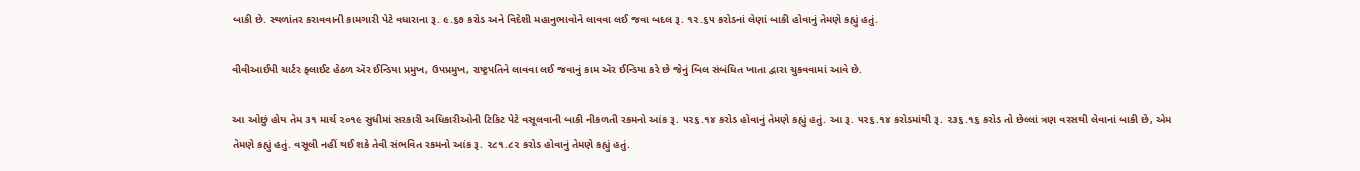બાકી છે. સ્થળાંતર કરાવવાની કામગારી પેટે વધારાના રૂ. ૯.૬૭ કરોડ અને વિદેશી મહાનુભાવોને લાવવા લઈ જવા બદલ રૂ. ૧૨.૬૫ કરોડનાં લેણાં બાકી હોવાનું તેમણે કહ્યું હતું.

વીવીઆઈપી ચાર્ટર ફ્લાઈટ હેઠળ ઍર ઈન્ડિયા પ્રમુખ, ઉપપ્રમુખ, રાષ્ટ્રપતિને લાવવા લઈ જવાનું કામ ઍર ઈન્ડિયા કરે છે જેનું બિલ સંબંધિત ખાતા દ્વારા ચુકવવામાં આવે છે.

આ ઓછું હોય તેમ ૩૧ માર્ચ ૨૦૧૯ સુધીમાં સરકારી અધિકારીઓની ટિકિટ પેટે વસૂલવાની બાકી નીકળતી રકમનો આંક રૂ. ૫૨૬.૧૪ કરોડ હોવાનું તેમણે કહ્યું હતું. આ રૂ. ૫૨૬.૧૪ કરોડમાંથી રૂ. ૨૩૬.૧૬ કરોડ તો છેલ્લાં ત્રણ વરસથી લેવાનાં બાકી છે, એમ તેમણે કહ્યું હતું. વસૂલી નહીં થઈ શકે તેવી સંભવિત રકમનો આંક રૂ. ૨૮૧.૮૨ કરોડ હોવાનું તેમણે કહ્યું હતું.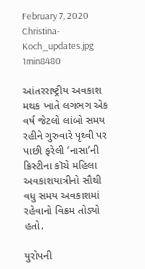February 7, 2020
Christina-Koch_updates.jpg
1min8480

આંતરરાષ્ટ્રીય અવકાશ મથક ખાતે લગભગ એક વર્ષ જેટલો લાંબો સમય રહીને ગુરુવારે પૃથ્વી પર પાછી ફરેલી ‘નાસા’ની ક્રિસ્ટીના કૉચે મહિલા અવકાશયાત્રીનો સૌથી વધુ સમય અવકાશમાં રહેવાનો વિક્રમ તોડ્યો હતો.

યુરોપની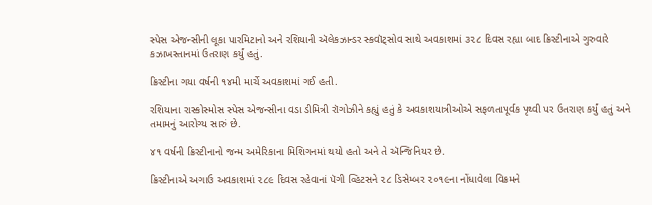સ્પેસ એજન્સીની લૂકા પારમિટાનો અને રશિયાની ઍલેકઝાન્ડર સ્કવૉટ્સોવ સાથે અવકાશમાં ૩૨૮ દિવસ રહ્યા બાદ ક્રિસ્ટીનાએ ગુરુવારે કઝાખસ્તાનમાં ઉતરાણ કર્યું હતું.

ક્રિસ્ટીના ગયા વર્ષની ૧૪મી માર્ચે અવકાશમાં ગઈ હતી.

રશિયાના રાસ્કોસ્મોસ સ્પેસ એજન્સીના વડા ડીમિત્રી રૉગોઝીને કહ્યું હતું કે અવકાશયાત્રીઓએ સફળતાપૂર્વક પૃથ્વી પર ઉતરાણ કર્યું હતું અને તમામનું આરોગ્ય સારું છે.

૪૧ વર્ષની ક્રિસ્ટીનાનો જન્મ અમેરિકાના મિશિગનમાં થયો હતો અને તે ઍન્જિનિયર છે.

ક્રિસ્ટીનાએ અગાઉ અવકાશમાં ૨૮૯ દિવસ રહેવાનાં પૅગી વ્હિટસને ૨૮ ડિસેમ્બર ૨૦૧૯ના નોંધાવેલા વિક્રમને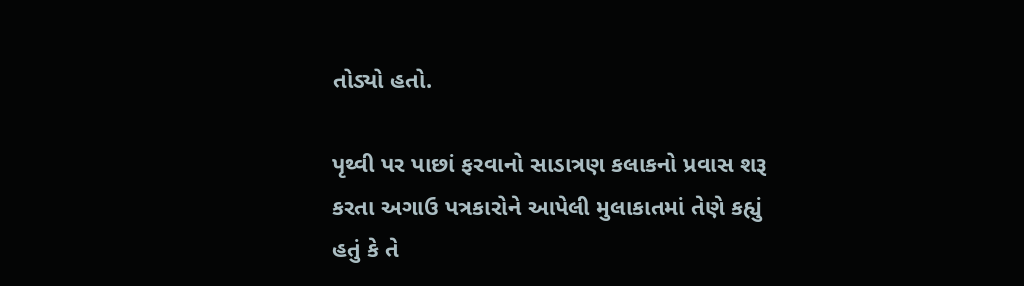તોડ્યો હતો.

પૃથ્વી પર પાછાં ફરવાનો સાડાત્રણ કલાકનો પ્રવાસ શરૂ કરતા અગાઉ પત્રકારોને આપેલી મુલાકાતમાં તેણે કહ્યું હતું કે તે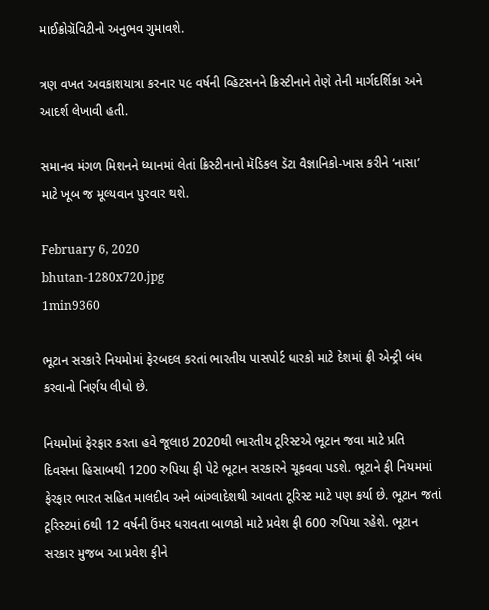માઈક્રોગ્રૅવિટીનો અનુભવ ગુમાવશે.

ત્રણ વખત અવકાશયાત્રા કરનાર ૫૯ વર્ષની વ્હિટસનને ક્રિસ્ટીનાને તેણે તેની માર્ગદર્શિકા અને આદર્શ લેખાવી હતી.

સમાનવ મંગળ મિશનને ધ્યાનમાં લેતાં ક્રિસ્ટીનાનો મૅડિકલ ડૅટા વૈજ્ઞાનિકો-ખાસ કરીને ‘નાસા’ માટે ખૂબ જ મૂલ્યવાન પુરવાર થશે.

February 6, 2020
bhutan-1280x720.jpg
1min9360

ભૂટાન સરકારે નિયમોમાં ફેરબદલ કરતાં ભારતીય પાસપોર્ટ ધારકો માટે દેશમાં ફ્રી એન્ટ્રી બંધ કરવાનો નિર્ણય લીધો છે.

નિયમોમાં ફેરફાર કરતા હવે જૂલાઇ 2020થી ભારતીય ટૂરિસ્ટએ ભૂટાન જવા માટે પ્રતિ દિવસના હિસાબથી 1200 રુપિયા ફી પેટે ભૂટાન સરકારને ચૂકવવા પડશે. ભૂટાને ફી નિયમમાં ફેરફાર ભારત સહિત માલદીવ અને બાંગ્લાદેશથી આવતા ટૂરિસ્ટ માટે પણ કર્યા છે. ભૂટાન જતાં ટૂરિસ્ટમાં 6થી 12 વર્ષની ઉંમર ધરાવતા બાળકો માટે પ્રવેશ ફી 600 રુપિયા રહેશે. ભૂટાન સરકાર મુજબ આ પ્રવેશ ફીને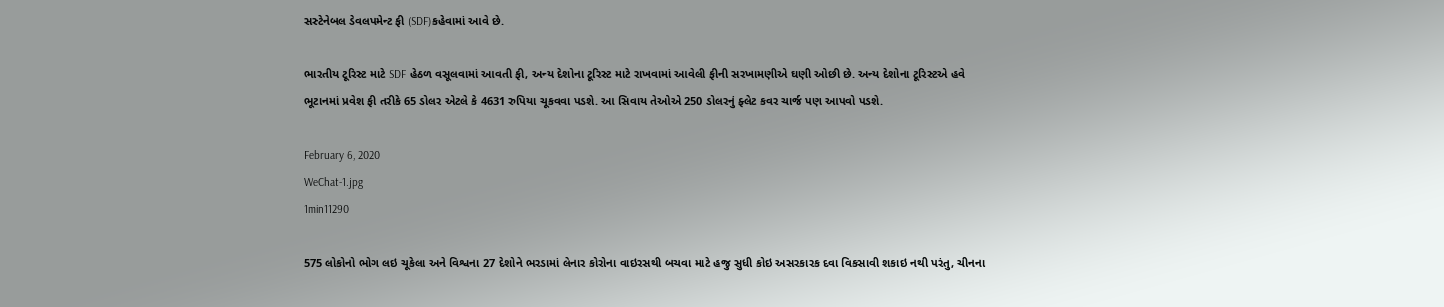સસ્ટેનેબલ ડેવલપમેન્ટ ફી (SDF)કહેવામાં આવે છે.

ભારતીય ટૂરિસ્ટ માટે SDF હેઠળ વસૂલવામાં આવતી ફી, અન્ય દેશોના ટૂરિસ્ટ માટે રાખવામાં આવેલી ફીની સરખામણીએ ઘણી ઓછી છે. અન્ય દેશોના ટૂરિસ્ટએ હવે ભૂટાનમાં પ્રવેશ ફી તરીકે 65 ડોલર એટલે કે 4631 રુપિયા ચૂકવવા પડશે. આ સિવાય તેઓએ 250 ડોલરનું ફ્લેટ કવર ચાર્જ પણ આપવો પડશે.

February 6, 2020
WeChat-1.jpg
1min11290

575 લોકોનો ભોગ લઇ ચૂકેલા અને વિશ્વના 27 દેશોને ભરડામાં લેનાર કોરોના વાઇરસથી બચવા માટે હજુ સુધી કોઇ અસરકારક દવા વિકસાવી શકાઇ નથી પરંતુ, ચીનના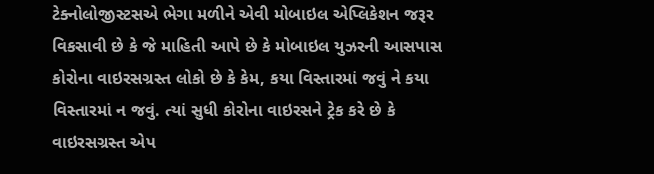ટેક્નોલોજીસ્ટસએ ભેગા મળીને એવી મોબાઇલ એપ્લિકેશન જરૂર વિકસાવી છે કે જે માહિતી આપે છે કે મોબાઇલ યુઝરની આસપાસ કોરોના વાઇરસગ્રસ્ત લોકો છે કે કેમ, કયા વિસ્તારમાં જવું ને કયા વિસ્તારમાં ન જવું. ત્યાં સુધી કોરોના વાઇરસને ટ્રેક કરે છે કે વાઇરસગ્રસ્ત એપ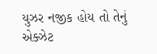યુઝર નજીક હોય તો તેનું એક્ઝેટ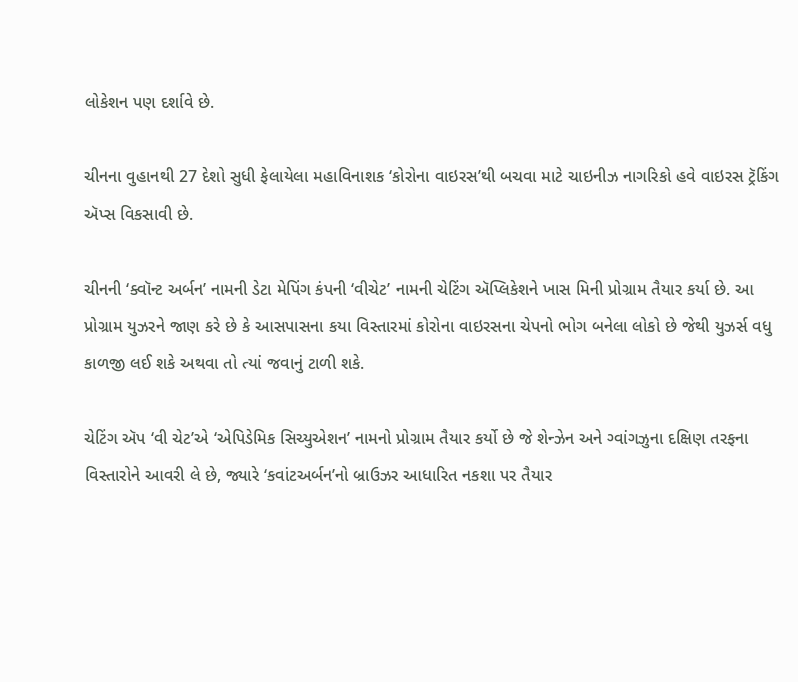લોકેશન પણ દર્શાવે છે.

ચીનના વુહાનથી 27 દેશો સુધી ફેલાયેલા મહાવિનાશક ‘કોરોના વાઇરસ’થી બચવા માટે ચાઇનીઝ નાગરિકો હવે વાઇરસ ટ્રૅકિંગ ઍપ્સ વિકસાવી છે.

ચીનની ‘ક્વૉન્ટ અર્બન’ નામની ડેટા મેપિંગ કંપની ‘વીચેટ’ નામની ચેટિંગ ઍપ્લિકેશને ખાસ મિની પ્રોગ્રામ તૈયાર કર્યા છે. આ પ્રોગ્રામ યુઝરને જાણ કરે છે કે આસપાસના કયા વિસ્તારમાં કોરોના વાઇરસના ચેપનો ભોગ બનેલા લોકો છે જેથી યુઝર્સ વધુ કાળજી લઈ શકે અથવા તો ત્યાં જવાનું ટાળી શકે.

ચેટિંગ ઍપ ‘વી ચેટ’એ ‘એપિડેમિક સિચ્યુએશન’ નામનો પ્રોગ્રામ તૈયાર કર્યો છે જે શેન્ઝેન અને ગ્વાંગઝુના દક્ષિણ તરફના વિસ્તારોને આવરી લે છે, જ્યારે ‘કવાંટઅર્બન’નો બ્રાઉઝર આધારિત નકશા પર તૈયાર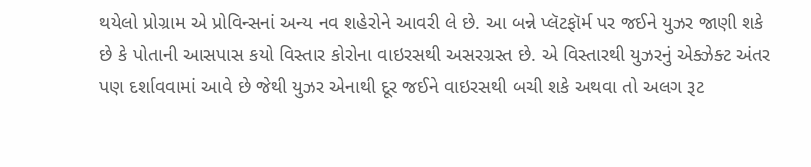થયેલો પ્રોગ્રામ એ પ્રોવિન્સનાં અન્ય નવ શહેરોને આવરી લે છે. આ બન્ને પ્લૅટફૉર્મ પર જઈને યુઝર જાણી શકે છે કે પોતાની આસપાસ કયો વિસ્તાર કોરોના વાઇરસથી અસરગ્રસ્ત છે. એ વિસ્તારથી યુઝરનું એક્ઝેક્ટ અંતર પણ દર્શાવવામાં આવે છે જેથી યુઝર એનાથી દૂર જઈને વાઇરસથી બચી શકે અથવા તો અલગ રૂટ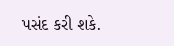પસંદ કરી શકે.